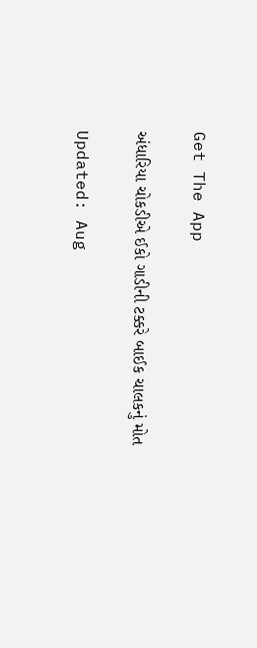Get The App

અંધારિયા ચોકડીએ ઈકો ગાડીની ટક્કરે બાઈક ચાલકનું મોત

Updated: Aug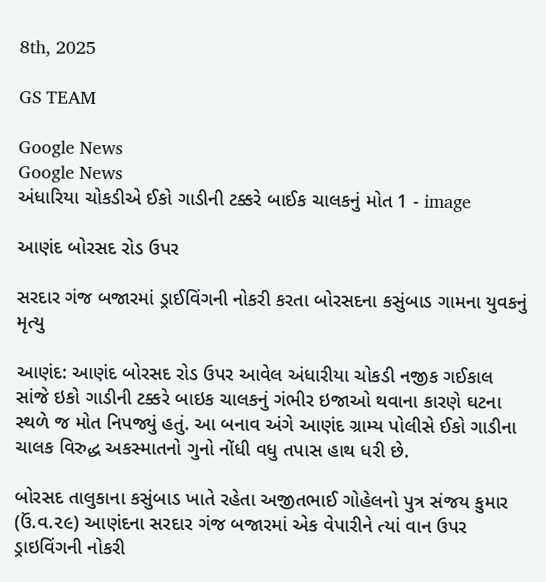8th, 2025

GS TEAM

Google News
Google News
અંધારિયા ચોકડીએ ઈકો ગાડીની ટક્કરે બાઈક ચાલકનું મોત 1 - image

આણંદ બોરસદ રોડ ઉપર

સરદાર ગંજ બજારમાં ડ્રાઈવિંગની નોકરી કરતા બોરસદના કસુંબાડ ગામના યુવકનું મૃત્યુ

આણંદ: આણંદ બોરસદ રોડ ઉપર આવેલ અંધારીયા ચોકડી નજીક ગઈકાલ સાંજે ઇકો ગાડીની ટક્કરે બાઇક ચાલકનું ગંભીર ઇજાઓ થવાના કારણે ઘટના સ્થળે જ મોત નિપજ્યું હતું. આ બનાવ અંગે આણંદ ગ્રામ્ય પોલીસે ઈકો ગાડીના ચાલક વિરુદ્ધ અકસ્માતનો ગુનો નોંધી વધુ તપાસ હાથ ધરી છે.

બોરસદ તાલુકાના કસુંબાડ ખાતે રહેતા અજીતભાઈ ગોહેલનો પુત્ર સંજય કુમાર (ઉં.વ.૨૯) આણંદના સરદાર ગંજ બજારમાં એક વેપારીને ત્યાં વાન ઉપર ડ્રાઇવિંગની નોકરી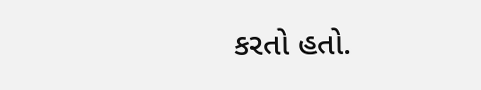કરતો હતો.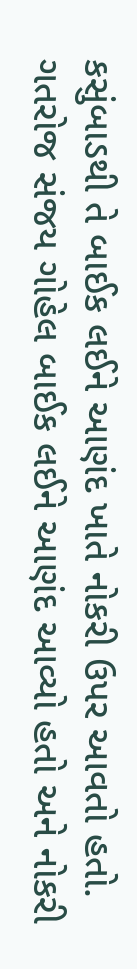કસુંબાડથી તે બાઈક લઈને આણંદ ખાતે નોકરી ઉપર આવતો હતો. ગતરોજ સંજય ગોહેલ બાઈક લઈને આણંદ આવ્યો હતો અને નોકરી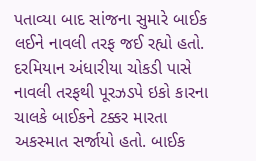પતાવ્યા બાદ સાંજના સુમારે બાઈક લઈને નાવલી તરફ જઈ રહ્યો હતો. દરમિયાન અંધારીયા ચોકડી પાસે નાવલી તરફથી પૂરઝડપે ઇકો કારના ચાલકે બાઈકને ટક્કર મારતા અકસ્માત સર્જાયો હતો. બાઈક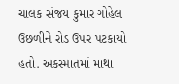ચાલક સંજય કુમાર ગોહેલ ઉછળીને રોડ ઉપર પટકાયો હતો. અકસ્માતમાં માથા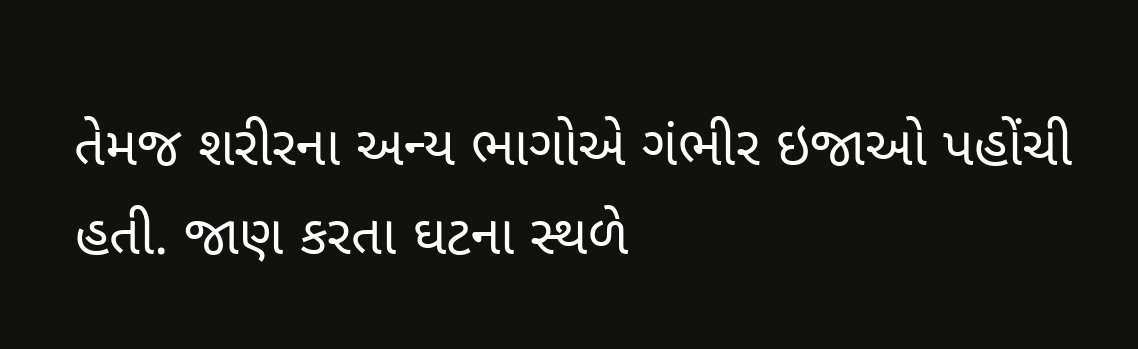તેમજ શરીરના અન્ય ભાગોએ ગંભીર ઇજાઓ પહોંચી હતી. જાણ કરતા ઘટના સ્થળે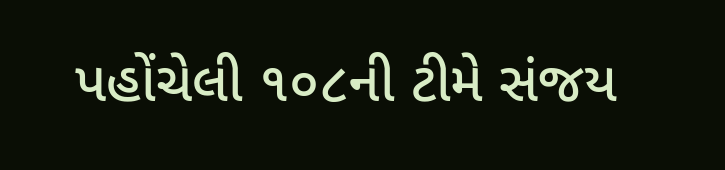પહોંચેલી ૧૦૮ની ટીમે સંજય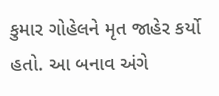કુમાર ગોહેલને મૃત જાહેર કર્યો હતો. આ બનાવ અંગે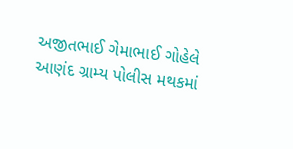અજીતભાઈ ગેમાભાઈ ગોહેલે આણંદ ગ્રામ્ય પોલીસ મથકમાં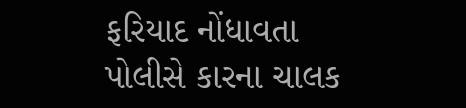ફરિયાદ નોંધાવતા પોલીસે કારના ચાલક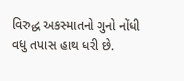વિરુદ્ધ અકસ્માતનો ગુનો નોંધી વધુ તપાસ હાથ ધરી છે.